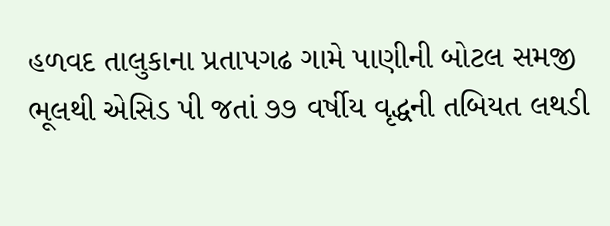હળવદ તાલુકાના પ્રતાપગઢ ગામે પાણીની બોટલ સમજી ભૂલથી એસિડ પી જતાં ૭૭ વર્ષીય વૃદ્ધની તબિયત લથડી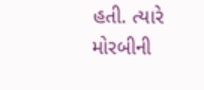હતી. ત્યારે મોરબીની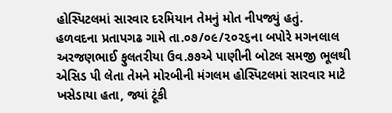હોસ્પિટલમાં સારવાર દરમિયાન તેમનું મોત નીપજ્યું હતું.
હળવદના પ્રતાપગઢ ગામે તા.૦૭/૦૯/૨૦૨૬ના બપોરે મગનલાલ અરજણભાઈ ફુલતરીયા ઉવ.૭૭એ પાણીની બોટલ સમજી ભૂલથી એસિડ પી લેતા તેમને મોરબીની મંગલમ હોસ્પિટલમાં સારવાર માટે ખસેડાયા હતા, જ્યાં ટૂંકી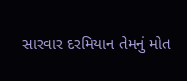સારવાર દરમિયાન તેમનું મોત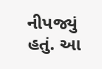નીપજ્યું હતું. આ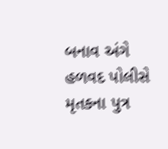બનાવ અંગે હળવદ પોલીસે મૃતકના પુત્ર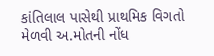કાંતિલાલ પાસેથી પ્રાથમિક વિગતો મેળવી અ.મોતની નોંધ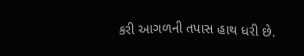કરી આગળની તપાસ હાથ ધરી છે.